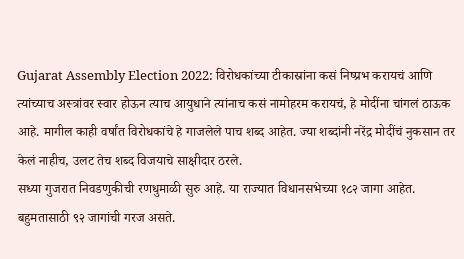Gujarat Assembly Election 2022: विरोधकांच्या टीकास्रांना कसं निष्प्रभ करायचं आणि त्यांच्याच अस्त्रांवर स्वार होऊन त्याच आयुधाने त्यांनाच कसं नामोहरम करायचं, हे मोदींना चांगलं ठाऊक आहे. मागील काही वर्षांत विरोधकांचे हे गाजलेले पाच शब्द आहेत. ज्या शब्दांनी नरेंद्र मोदींचं नुकसान तर केलं नाहीच, उलट तेच शब्द विजयाचे साक्षीदार ठरले.
सध्या गुजरात निवडणुकीची रणधुमाळी सुरु आहे. या राज्यात विधानसभेच्या १८२ जागा आहेत. बहुमतासाठी ९२ जागांची गरज असते.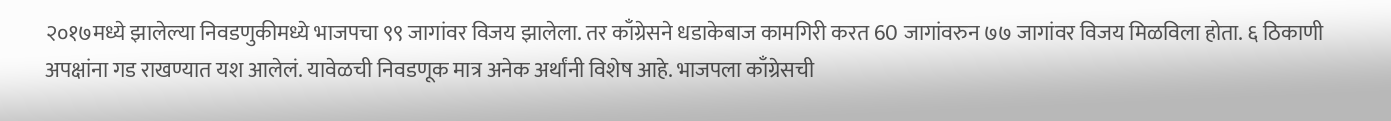२०१७मध्ये झालेल्या निवडणुकीमध्ये भाजपचा ९९ जागांवर विजय झालेला. तर काँग्रेसने धडाकेबाज कामगिरी करत 60 जागांवरुन ७७ जागांवर विजय मिळविला होता. ६ ठिकाणी अपक्षांना गड राखण्यात यश आलेलं. यावेळची निवडणूक मात्र अनेक अर्थांनी विशेष आहे. भाजपला काँग्रेसची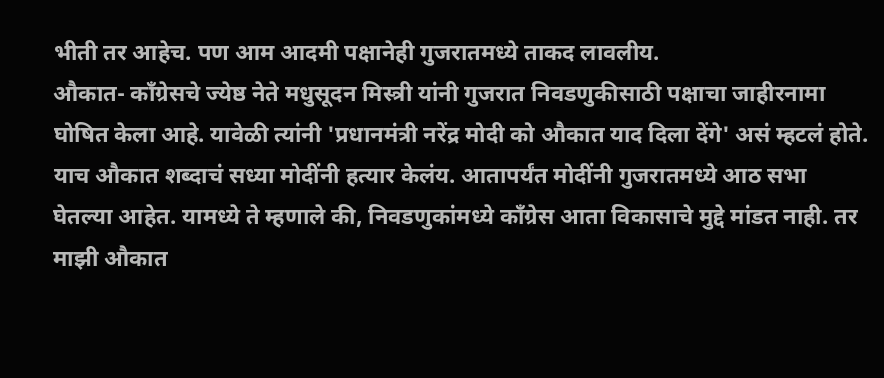भीती तर आहेच. पण आम आदमी पक्षानेही गुजरातमध्ये ताकद लावलीय.
औकात- काँग्रेसचे ज्येष्ठ नेते मधुसूदन मिस्त्री यांनी गुजरात निवडणुकीसाठी पक्षाचा जाहीरनामा घोषित केला आहे. यावेळी त्यांनी 'प्रधानमंत्री नरेंद्र मोदी को औकात याद दिला देंगे' असं म्हटलं होते. याच औकात शब्दाचं सध्या मोदींनी हत्यार केलंय. आतापर्यंत मोदींनी गुजरातमध्ये आठ सभा घेतल्या आहेत. यामध्ये ते म्हणाले की, निवडणुकांमध्ये काँग्रेस आता विकासाचे मुद्दे मांडत नाही. तर माझी औकात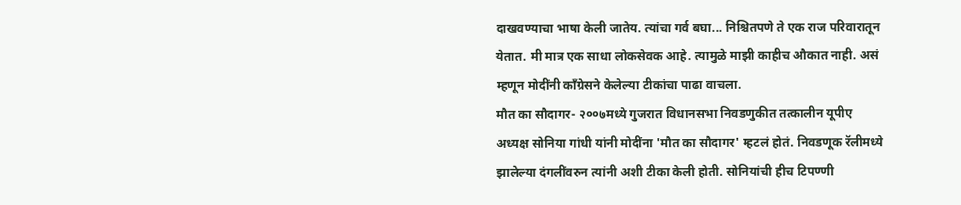दाखवण्याचा भाषा केली जातेय. त्यांचा गर्व बघा... निश्चितपणे ते एक राज परिवारातून येतात. मी मात्र एक साधा लोकसेवक आहे. त्यामुळे माझी काहीच औकात नाही. असं म्हणून मोदींनी काँग्रेसने केलेल्या टीकांचा पाढा वाचला.
मौत का सौदागर- २००७मध्ये गुजरात विधानसभा निवडणुकीत तत्कालीन यूपीए अध्यक्ष सोनिया गांधी यांनी मोदींना 'मौत का सौदागर' म्हटलं होतं. निवडणूक रॅलीमध्ये झालेल्या दंगलींवरुन त्यांनी अशी टीका केली होती. सोनियांची हीच टिपण्णी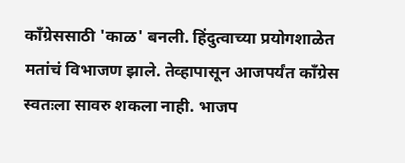काँग्रेससाठी 'काळ' बनली. हिंदुत्वाच्या प्रयोगशाळेत मतांचं विभाजण झाले. तेव्हापासून आजपर्यंत काँग्रेस स्वतःला सावरु शकला नाही. भाजप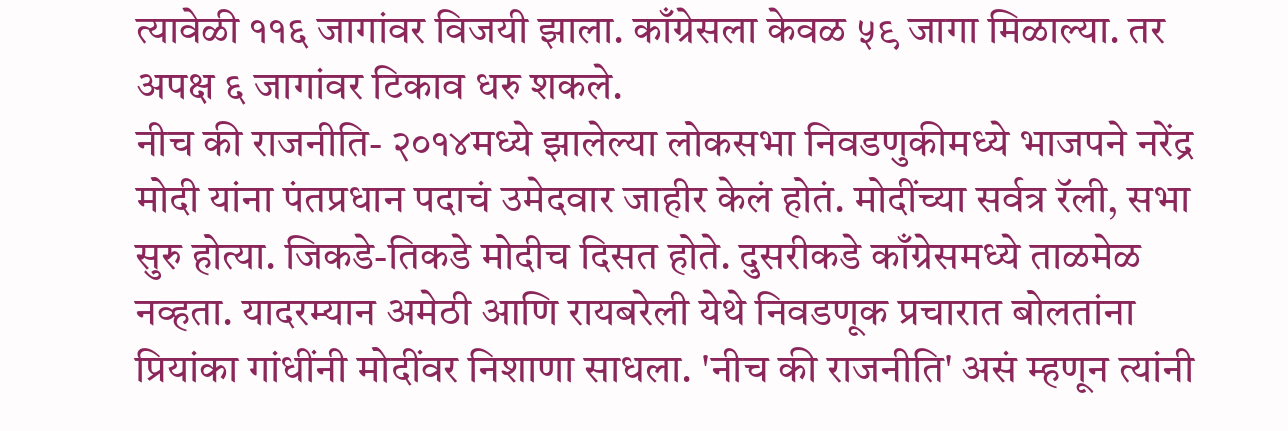त्यावेळी ११६ जागांवर विजयी झाला. काँग्रेसला केवळ ५९ जागा मिळाल्या. तर अपक्ष ६ जागांवर टिकाव धरु शकले.
नीच की राजनीति- २०१४मध्ये झालेल्या लोकसभा निवडणुकीमध्ये भाजपने नरेंद्र मोदी यांना पंतप्रधान पदाचं उमेदवार जाहीर केलं होतं. मोदींच्या सर्वत्र रॅली, सभा सुरु होत्या. जिकडे-तिकडे मोदीच दिसत होते. दुसरीकडे काँग्रेसमध्ये ताळमेळ नव्हता. यादरम्यान अमेठी आणि रायबरेली येथे निवडणूक प्रचारात बोलतांना प्रियांका गांधींनी मोदींवर निशाणा साधला. 'नीच की राजनीति' असं म्हणून त्यांनी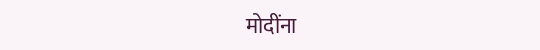मोदींना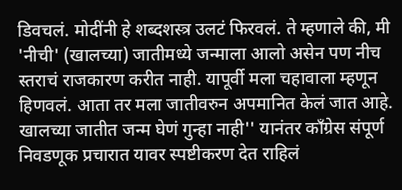डिवचलं. मोदींनी हे शब्दशस्त्र उलटं फिरवलं. ते म्हणाले की, मी 'नीची' (खालच्या) जातीमध्ये जन्माला आलो असेन पण नीच स्तराचं राजकारण करीत नाही. यापूर्वी मला चहावाला म्हणून हिणवलं. आता तर मला जातीवरुन अपमानित केलं जात आहे. खालच्या जातीत जन्म घेणं गुन्हा नाही'' यानंतर काँग्रेस संपूर्ण निवडणूक प्रचारात यावर स्पष्टीकरण देत राहिलं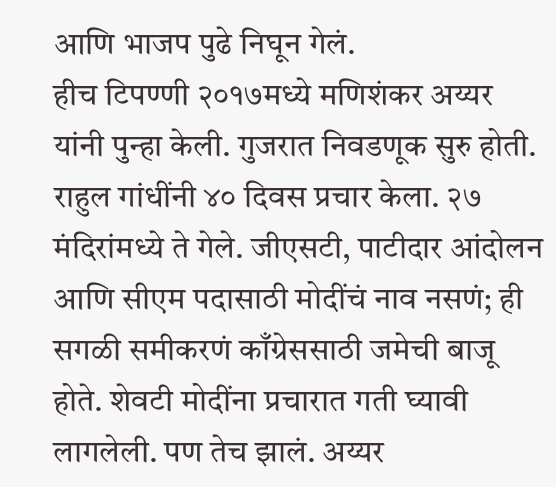आणि भाजप पुढे निघून गेलं.
हीच टिपण्णी २०१७मध्ये मणिशंकर अय्यर यांनी पुन्हा केली. गुजरात निवडणूक सुरु होती. राहुल गांधींनी ४० दिवस प्रचार केला. २७ मंदिरांमध्ये ते गेले. जीएसटी, पाटीदार आंदोलन आणि सीएम पदासाठी मोदींचं नाव नसणं; ही सगळी समीकरणं काँग्रेससाठी जमेची बाजू होते. शेवटी मोदींना प्रचारात गती घ्यावी लागलेली. पण तेच झालं. अय्यर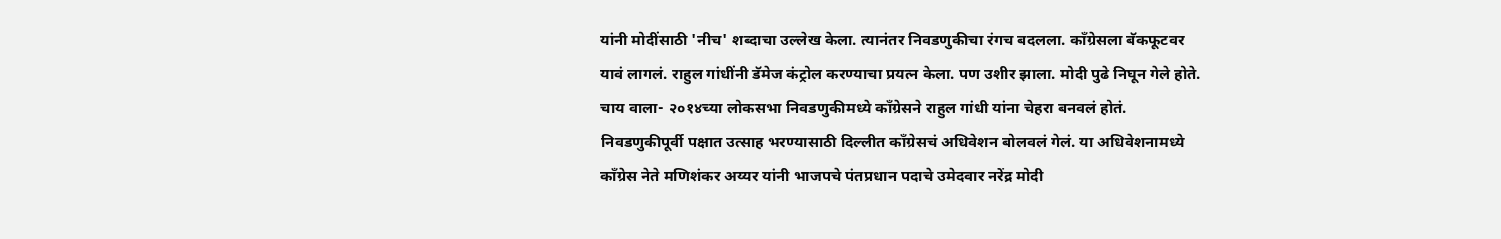यांनी मोदींसाठी 'नीच' शब्दाचा उल्लेख केला. त्यानंतर निवडणुकीचा रंगच बदलला. काँग्रेसला बॅकफूटवर यावं लागलं. राहुल गांधींनी डॅमेज कंट्रोल करण्याचा प्रयत्न केला. पण उशीर झाला. मोदी पुढे निघून गेले होते.
चाय वाला- २०१४च्या लोकसभा निवडणुकीमध्ये काँग्रेसने राहुल गांधी यांना चेहरा बनवलं होतं. निवडणुकीपूर्वी पक्षात उत्साह भरण्यासाठी दिल्लीत काँग्रेसचं अधिवेशन बोलवलं गेलं. या अधिवेशनामध्ये काँग्रेस नेते मणिशंकर अय्यर यांनी भाजपचे पंतप्रधान पदाचे उमेदवार नरेंद्र मोदी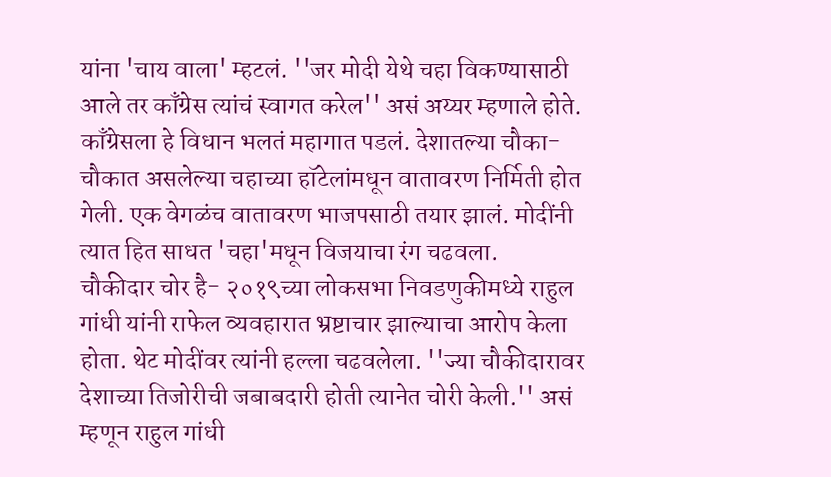यांना 'चाय वाला' म्हटलं. ''जर मोदी येथे चहा विकण्यासाठी आले तर काँग्रेस त्यांचं स्वागत करेल'' असं अय्यर म्हणाले होते. काँग्रेसला हे विधान भलतं महागात पडलं. देशातल्या चौका-चौकात असलेल्या चहाच्या हॉटेलांमधून वातावरण निर्मिती होत गेली. एक वेगळंच वातावरण भाजपसाठी तयार झालं. मोदींनी त्यात हित साधत 'चहा'मधून विजयाचा रंग चढवला.
चौकीदार चोर है- २०१९च्या लोकसभा निवडणुकीमध्ये राहुल गांधी यांनी राफेल व्यवहारात भ्रष्टाचार झाल्याचा आरोप केला होता. थेट मोदींवर त्यांनी हल्ला चढवलेला. ''ज्या चौकीदारावर देशाच्या तिजोरीची जबाबदारी होती त्यानेत चोरी केली.'' असं म्हणून राहुल गांधी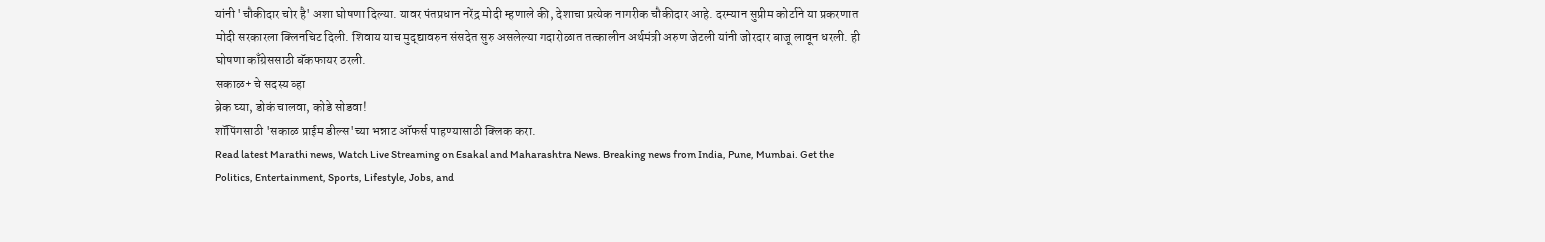यांनी 'चौकीदार चोर है' अशा घोषणा दिल्या. यावर पंतप्रधान नरेंद्र मोदी म्हणाले की, देशाचा प्रत्येक नागरीक चौकीदार आहे. दरम्यान सुप्रीम कोर्टाने या प्रकरणात मोदी सरकारला क्लिनचिट दिली. शिवाय याच मुद्द्यावरुन संसदेत सुरु असलेल्या गदारोळात तत्कालीन अर्थमंत्री अरुण जेटली यांनी जोरदार बाजू लावून धरली. ही घोषणा काँग्रेससाठी बॅकफायर ठरली.
सकाळ+ चे सदस्य व्हा
ब्रेक घ्या, डोकं चालवा, कोडे सोडवा!
शॉपिंगसाठी 'सकाळ प्राईम डील्स'च्या भन्नाट ऑफर्स पाहण्यासाठी क्लिक करा.
Read latest Marathi news, Watch Live Streaming on Esakal and Maharashtra News. Breaking news from India, Pune, Mumbai. Get the Politics, Entertainment, Sports, Lifestyle, Jobs, and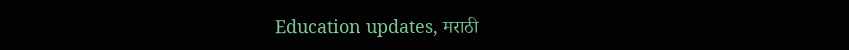Education updates, मराठी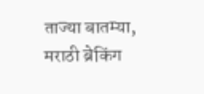ताज्या बातम्या, मराठी ब्रेकिंग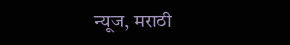न्यूज, मराठी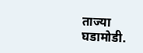ताज्या घडामोडी.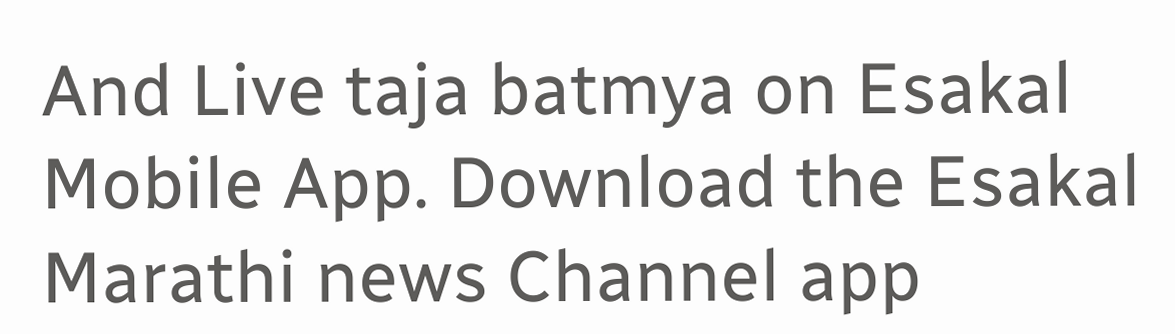And Live taja batmya on Esakal Mobile App. Download the Esakal Marathi news Channel app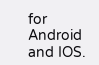for Android and IOS.